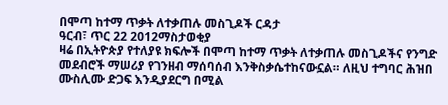በሞጣ ከተማ ጥቃት ለተቃጠሉ መስጊዶች ርዳታ
ዓርብ፣ ጥር 22 2012ማስታወቂያ
ዛሬ በኢትዮጵያ የተለያዩ ክፍሎች በሞጣ ከተማ ጥቃት ለተቃጠሉ መስጊዶችና የንግድ መደብሮች ማሠሪያ የገንዘብ ማሰባሰብ እንቅስቃሴተከናውኗል። ለዚህ ተግባር ሕዝበ ሙስሊሙ ድጋፍ እንዲያደርግ በሚል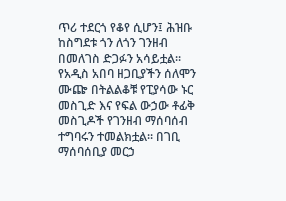ጥሪ ተደርጎ የቆየ ሲሆን፤ ሕዝቡ ከስግደቱ ጎን ለጎን ገንዘብ በመለገስ ድጋፉን አሳይቷል። የአዲስ አበባ ዘጋቢያችን ሰለሞን ሙጬ በትልልቆቹ የፒያሳው ኑር መስጊድ እና የፍል ውኃው ቶፊቅ መስጊዶች የገንዘብ ማሰባሰብ ተግባሩን ተመልክቷል። በገቢ ማሰባሰቢያ መርኃ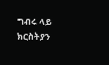ግብሩ ላይ ክርስትያን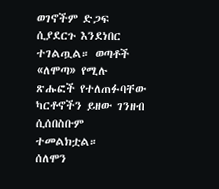ወገኖችም ድጋፍ ሲያደርጉ እንደነበር ተገልጧል። ወጣቶች «ለሞጣ» የሚሉ ጽሑፎች የተለጠፉባቸው ካርቶኖችን ይዘው ገንዘብ ሲሰበስቡም ተመልክቷል።
ሰለሞን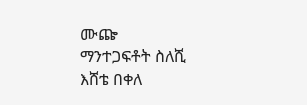ሙጬ
ማንተጋፍቶት ስለሺ
እሸቴ በቀለ